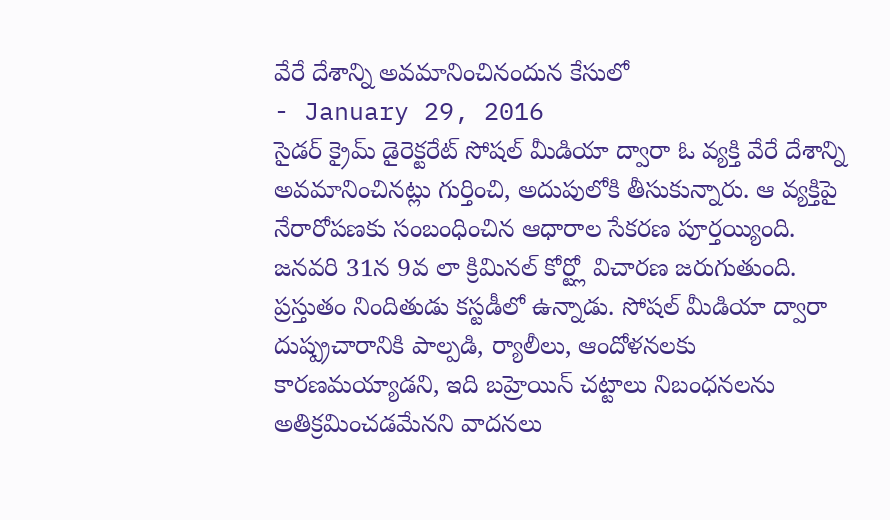వేరే దేశాన్ని అవమానించినందున కేసులో
- January 29, 2016
సైడర్ క్రైమ్ డైరెక్టరేట్ సోషల్ మీడియా ద్వారా ఓ వ్యక్తి వేరే దేశాన్ని అవమానించినట్లు గుర్తించి, అదుపులోకి తీసుకున్నారు. ఆ వ్యక్తిపై నేరారోపణకు సంబంధించిన ఆధారాల సేకరణ పూర్తయ్యింది. జనవరి 31న 9వ లా క్రిమినల్ కోర్ట్లో విచారణ జరుగుతుంది. ప్రస్తుతం నిందితుడు కస్టడీలో ఉన్నాడు. సోషల్ మీడియా ద్వారా దుష్ప్రచారానికి పాల్పడి, ర్యాలీలు, ఆందోళనలకు కారణమయ్యాడని, ఇది బహ్రెయిన్ చట్టాలు నిబంధనలను అతిక్రమించడమేనని వాదనలు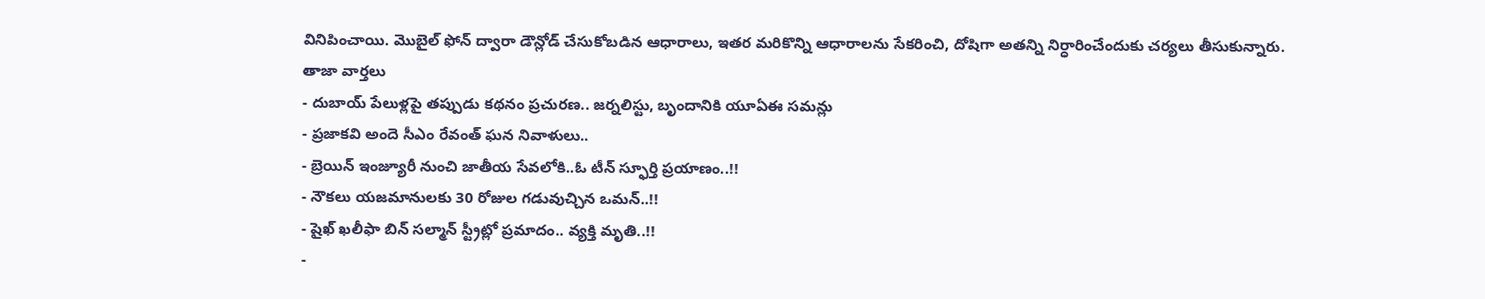వినిపించాయి. మొబైల్ ఫోన్ ద్వారా డౌన్లోడ్ చేసుకోబడిన ఆధారాలు, ఇతర మరికొన్ని ఆధారాలను సేకరించి, దోషిగా అతన్ని నిర్ధారించేందుకు చర్యలు తీసుకున్నారు.
తాజా వార్తలు
- దుబాయ్ పేలుళ్లపై తప్పుడు కథనం ప్రచురణ.. జర్నలిస్టు, బృందానికి యూఏఈ సమన్లు
- ప్రజాకవి అందె సీఎం రేవంత్ ఘన నివాళులు..
- బ్రెయిన్ ఇంజ్యూరీ నుంచి జాతీయ సేవలోకి..ఓ టీన్ స్ఫూర్తి ప్రయాణం..!!
- నౌకలు యజమానులకు 30 రోజుల గడువుచ్చిన ఒమన్..!!
- షైఖ్ ఖలీఫా బిన్ సల్మాన్ స్ట్రీట్లో ప్రమాదం.. వ్యక్తి మృతి..!!
-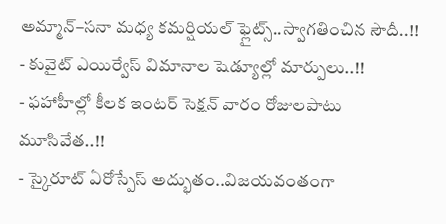అమ్మాన్–సనా మధ్య కమర్షియల్ ఫ్లైట్స్..స్వాగతించిన సౌదీ..!!
- కువైట్ ఎయిర్వేస్ విమానాల షెడ్యూల్లో మార్పులు..!!
- ఫహాహీల్లో కీలక ఇంటర్ సెక్షన్ వారం రోజులపాటు మూసివేత..!!
- స్కైరూట్ ఏరోస్పేస్ అద్భుతం..విజయవంతంగా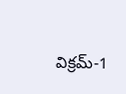విక్రమ్-1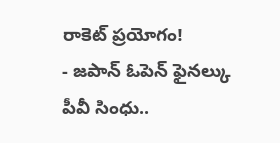రాకెట్ ప్రయోగం!
- జపాన్ ఓపెన్ ఫైనల్కు పీవీ సింధు..